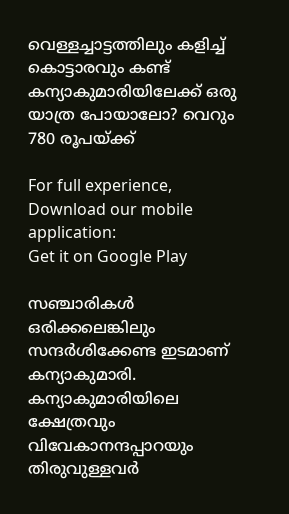വെള്ളച്ചാട്ടത്തിലും കളിച്ച് കൊട്ടാരവും കണ്ട് കന്യാകുമാരിയിലേക്ക് ഒരു യാത്ര പോയാലോ? വെറും 780 രൂപയ്ക്ക്

For full experience, Download our mobile application:
Get it on Google Play

സഞ്ചാരികൾ ഒരിക്കലെങ്കിലും സന്ദർശിക്കേണ്ട ഇടമാണ് കന്യാകുമാരി. കന്യാകുമാരിയിലെ ക്ഷേത്രവും വിവേകാനന്ദപ്പാറയും തിരുവുള്ളവർ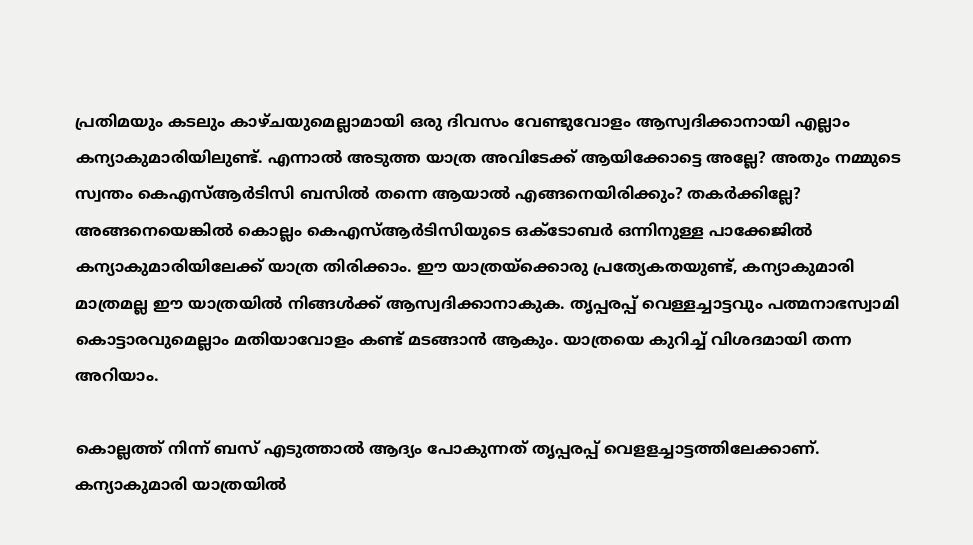പ്രതിമയും കടലും കാഴ്ചയുമെല്ലാമായി ഒരു ദിവസം വേണ്ടുവോളം ആസ്വദിക്കാനായി എല്ലാം കന്യാകുമാരിയിലുണ്ട്. എന്നാൽ അടുത്ത യാത്ര അവിടേക്ക് ആയിക്കോട്ടെ അല്ലേ? അതും നമ്മുടെ സ്വന്തം കെഎസ്ആർടിസി ബസിൽ തന്നെ ആയാൽ എങ്ങനെയിരിക്കും? തകർക്കില്ലേ? അങ്ങനെയെങ്കിൽ കൊല്ലം കെഎസ്ആർടിസിയുടെ ഒക്ടോബർ ഒന്നിനുള്ള പാക്കേജിൽ കന്യാകുമാരിയിലേക്ക് യാത്ര തിരിക്കാം. ഈ യാത്രയ്ക്കൊരു പ്രത്യേകതയുണ്ട്, കന്യാകുമാരി മാത്രമല്ല ഈ യാത്രയിൽ നിങ്ങൾക്ക് ആസ്വദിക്കാനാകുക. തൃപ്പരപ്പ് വെള്ളച്ചാട്ടവും പത്മനാഭസ്വാമി കൊട്ടാരവുമെല്ലാം മതിയാവോളം കണ്ട് മടങ്ങാൻ ആകും. യാത്രയെ കുറിച്ച് വിശദമായി തന്ന അറിയാം.

കൊല്ലത്ത് നിന്ന് ബസ് എടുത്താൽ ആദ്യം പോകുന്നത് തൃപ്പരപ്പ് വെളളച്ചാട്ടത്തിലേക്കാണ്. കന്യാകുമാരി യാത്രയിൽ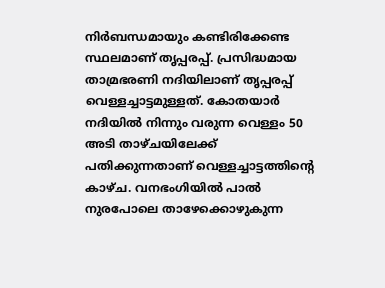നിർബന്ധമായും കണ്ടിരിക്കേണ്ട സ്ഥലമാണ് തൃപ്പരപ്പ്. പ്രസിദ്ധമായ താമ്രഭരണി നദിയിലാണ് തൃപ്പരപ്പ് വെള്ളച്ചാട്ടമുള്ളത്. കോതയാർ നദിയിൽ നിന്നും വരുന്ന വെള്ളം 50 അടി താഴ്ചയിലേക്ക് പതിക്കുന്നതാണ് വെള്ളച്ചാട്ടത്തിന്റെ കാഴ്ച. വനഭംഗിയിൽ പാൽ നുരപോലെ താഴേക്കൊഴുകുന്ന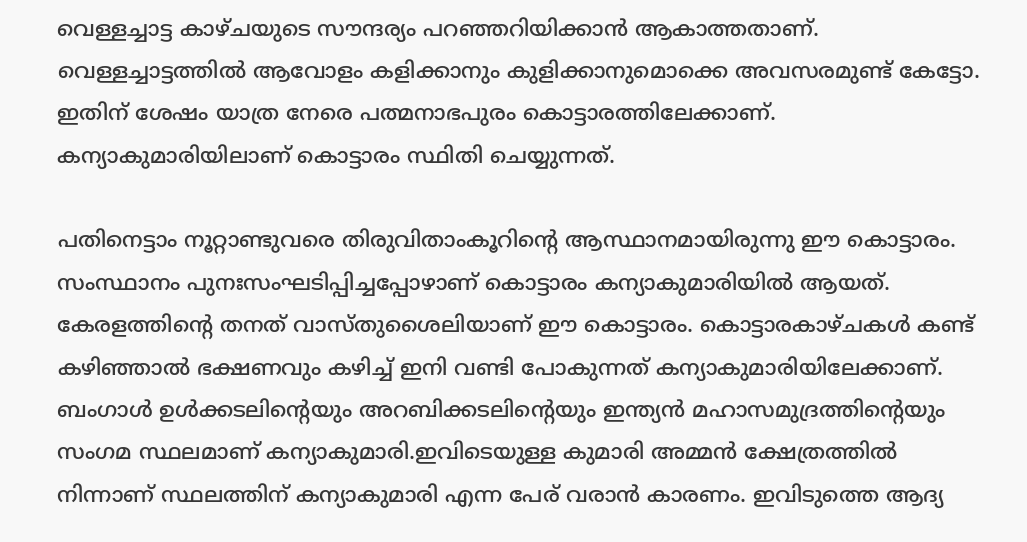വെള്ളച്ചാട്ട കാഴ്ചയുടെ സൗന്ദര്യം പറഞ്ഞറിയിക്കാൻ ആകാത്തതാണ്. വെള്ളച്ചാട്ടത്തിൽ ആവോളം കളിക്കാനും കുളിക്കാനുമൊക്കെ അവസരമുണ്ട് കേട്ടോ. ഇതിന് ശേഷം യാത്ര നേരെ പത്മനാഭപുരം കൊട്ടാരത്തിലേക്കാണ്. കന്യാകുമാരിയിലാണ് കൊട്ടാരം സ്ഥിതി ചെയ്യുന്നത്.

പതിനെട്ടാം നൂറ്റാണ്ടുവരെ തിരുവിതാംകൂറിന്റെ ആസ്ഥാനമായിരുന്നു ഈ കൊട്ടാരം. സംസ്ഥാനം പുനഃസംഘടിപ്പിച്ചപ്പോഴാണ് കൊട്ടാരം കന്യാകുമാരിയിൽ ആയത്. കേരളത്തിന്റെ തനത് വാസ്തുശൈലിയാണ് ഈ കൊട്ടാരം. കൊട്ടാരകാഴ്ചകൾ കണ്ട് കഴിഞ്ഞാൽ ഭക്ഷണവും കഴിച്ച് ഇനി വണ്ടി പോകുന്നത് കന്യാകുമാരിയിലേക്കാണ്. ബംഗാൾ ഉൾക്കടലിന്റെയും അറബിക്കടലിന്റെയും ഇന്ത്യൻ മഹാസമുദ്രത്തിന്റെയും സംഗമ സ്ഥലമാണ് കന്യാകുമാരി.ഇവിടെയുള്ള കുമാരി അമ്മൻ ക്ഷേത്രത്തിൽ നിന്നാണ് സ്ഥലത്തിന് കന്യാകുമാരി എന്ന പേര് വരാൻ കാരണം. ഇവിടുത്തെ ആദ്യ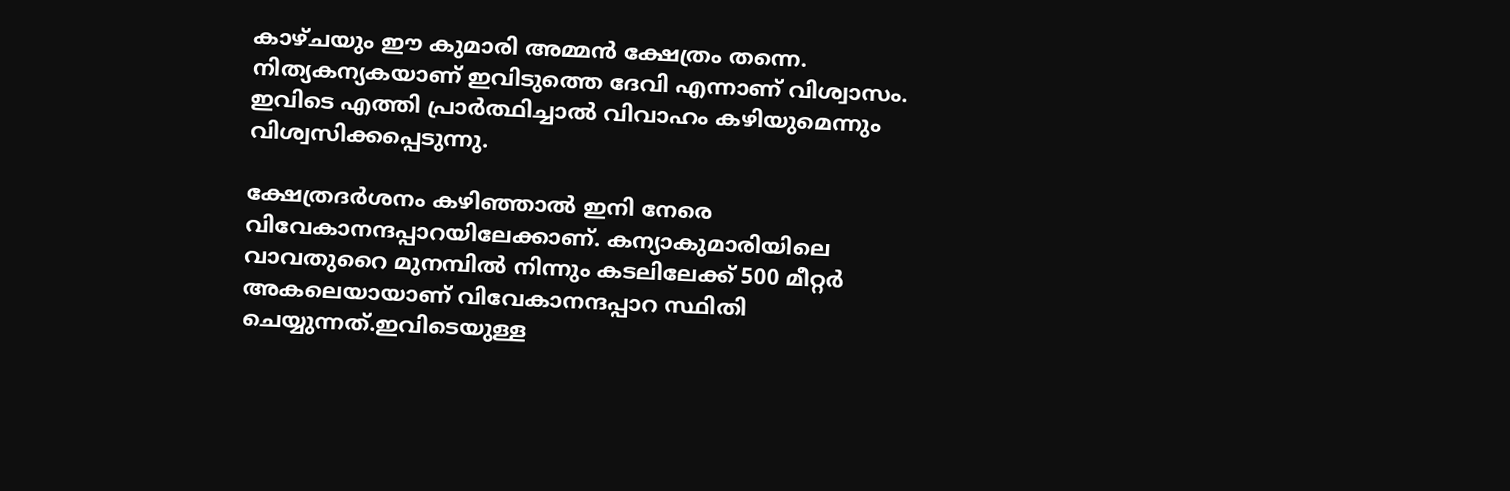കാഴ്ചയും ഈ കുമാരി അമ്മൻ ക്ഷേത്രം തന്നെ. നിത്യകന്യകയാണ് ഇവിടുത്തെ ദേവി എന്നാണ് വിശ്വാസം. ഇവിടെ എത്തി പ്രാർത്ഥിച്ചാൽ വിവാഹം കഴിയുമെന്നും വിശ്വസിക്കപ്പെടുന്നു.

ക്ഷേത്രദർശനം കഴിഞ്ഞാൽ ഇനി നേരെ വിവേകാനന്ദപ്പാറയിലേക്കാണ്. കന്യാകുമാരിയിലെ വാവതുറൈ മുനമ്പിൽ നിന്നും കടലിലേക്ക് 500 മീറ്റർ അകലെയായാണ് വിവേകാനന്ദപ്പാറ സ്ഥിതി ചെയ്യുന്നത്.ഇവിടെയുള്ള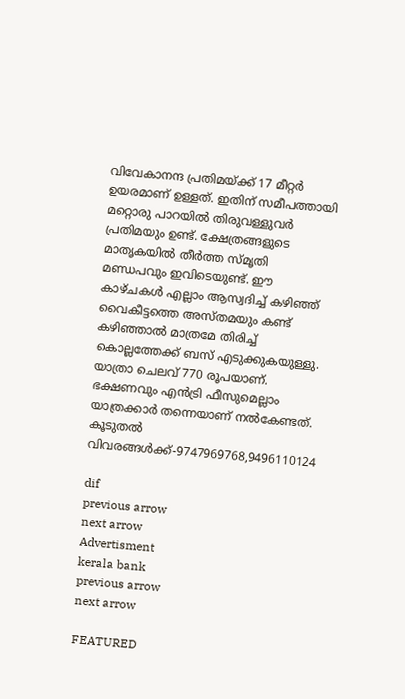വിവേകാനന്ദ പ്രതിമയ്ക്ക് 17 മീറ്റർ ഉയരമാണ് ഉള്ളത്. ഇതിന് സമീപത്തായി മറ്റൊരു പാറയിൽ തിരുവള്ളുവർ പ്രതിമയും ഉണ്ട്. ക്ഷേത്രങ്ങളുടെ മാതൃകയിൽ തീർത്ത സ്മൃതി മണ്ഡപവും ഇവിടെയുണ്ട്. ഈ കാഴ്ചകൾ എല്ലാം ആസ്വദിച്ച് കഴിഞ്ഞ് വൈകീട്ടത്തെ അസ്തമയും കണ്ട് കഴിഞ്ഞാൽ മാത്രമേ തിരിച്ച് കൊല്ലത്തേക്ക് ബസ് എടുക്കുകയുള്ളു. യാത്രാ ചെലവ് 770 രൂപയാണ്. ഭക്ഷണവും എൻട്രി ഫീസുമെല്ലാം യാത്രക്കാർ തന്നെയാണ് നൽകേണ്ടത്. കൂടുതൽ വിവരങ്ങൾക്ക്-9747969768,9496110124

dif
previous arrow
next arrow
Advertisment
kerala bank
previous arrow
next arrow

FEATURED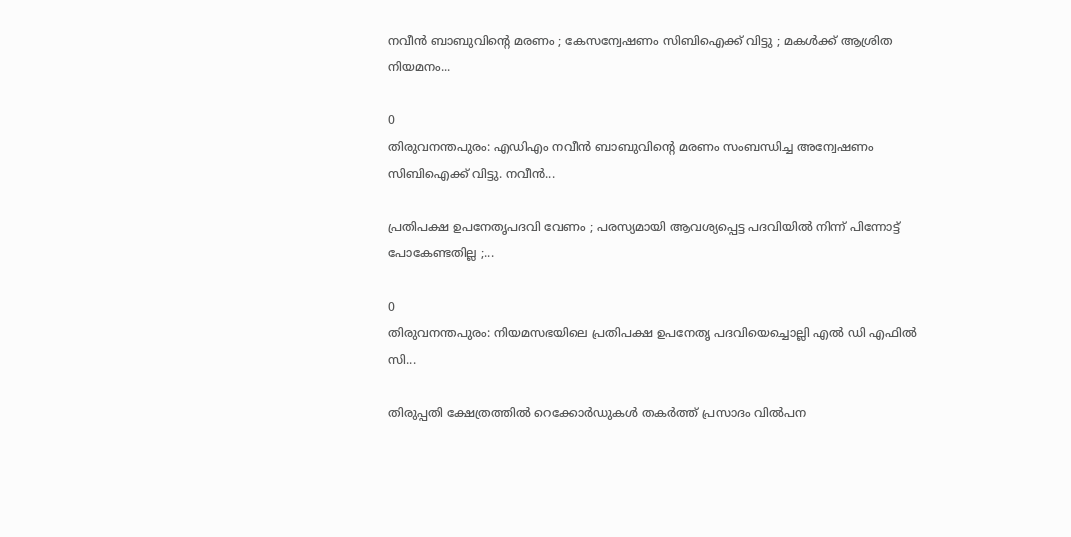നവീൻ ബാബുവിന്റെ മരണം ; കേസന്വേഷണം സിബിഐക്ക് വിട്ടു ; മകൾക്ക് ആശ്രിത നിയമനം...

0
തിരുവനന്തപുരം: എഡിഎം നവീൻ ബാബുവിന്റെ മരണം സംബന്ധിച്ച അന്വേഷണം സിബിഐക്ക് വിട്ടു. നവീൻ...

പ്രതിപക്ഷ ഉപനേതൃപദവി വേണം ; പരസ്യമായി ആവശ്യപ്പെട്ട പദവിയിൽ നിന്ന് പിന്നോട്ട് പോകേണ്ടതില്ല ;...

0
തിരുവനന്തപുരം: നിയമസഭയിലെ പ്രതിപക്ഷ ഉപനേതൃ പദവിയെച്ചൊല്ലി എൽ ഡി എഫിൽ സി...

തിരുപ്പതി ക്ഷേത്രത്തിൽ റെക്കോ‍‍ർഡുകൾ തകർത്ത് പ്രസാദം വിൽപന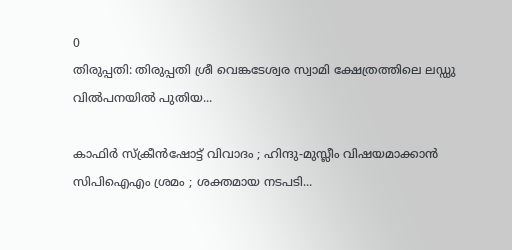0
തിരുപ്പതി: തിരുപ്പതി ശ്രീ വെങ്കടേശ്വര സ്വാമി ക്ഷേത്രത്തിലെ ലഡ്ഡു വിൽപനയിൽ പുതിയ...

കാഫിർ സ്ക്രീൻഷോട്ട് വിവാദം ; ഹിന്ദു-മുസ്ലീം വിഷയമാക്കാൻ സിപിഐഎം ശ്രമം ; ശക്തമായ നടപടി...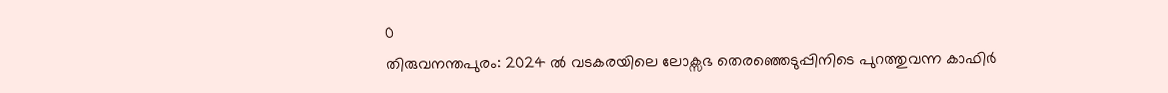0
തിരുവനന്തപുരം: 2024 ൽ വടകരയിലെ ലോക്സഭ തെരഞ്ഞെടുപ്പിനിടെ പുറത്തുവന്ന കാഫിർ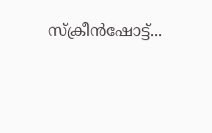സ്ക്രീൻഷോട്ട്...